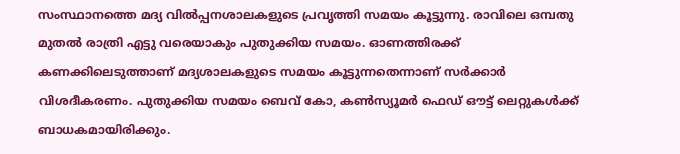സംസ്ഥാനത്തെ മദ്യ വില്‍പ്പനശാലകളുടെ പ്രവൃത്തി സമയം കൂട്ടുന്നു. രാവിലെ ഒമ്പതു മുതല്‍ രാത്രി എട്ടു വരെയാകും പുതുക്കിയ സമയം. ഓണത്തിരക്ക് കണക്കിലെടുത്താണ് മദ്യശാലകളുടെ സമയം കൂട്ടുന്നതെന്നാണ് സര്‍ക്കാര്‍ വിശദീകരണം. പുതുക്കിയ സമയം ബെവ് കോ, കണ്‍സ്യൂമര്‍ ഫെഡ് ഔട്ട് ലെറ്റുകള്‍ക്ക് ബാധകമായിരിക്കും.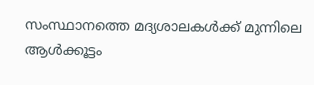സംസ്ഥാനത്തെ മദ്യശാലകള്‍ക്ക് മുന്നിലെ ആള്‍ക്കൂട്ടം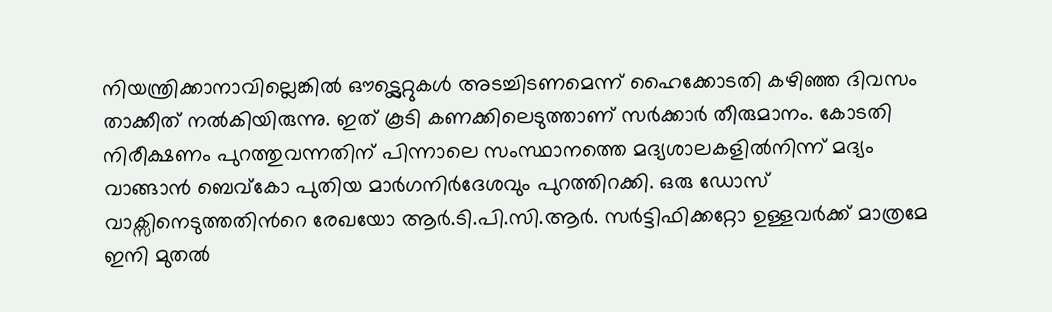നിയന്ത്രിക്കാനാവില്ലെങ്കില്‍ ഔട്ട്ലെറ്റുകള്‍ അടച്ചിടണമെന്ന് ഹൈക്കോടതി കഴിഞ്ഞ ദിവസം താക്കീത് നല്‍കിയിരുന്നു. ഇത് കൂടി കണക്കിലെടുത്താണ് സര്‍ക്കാര്‍ തീരുമാനം. കോടതി നിരീക്ഷണം പുറത്തുവന്നതിന് പിന്നാലെ സംസ്ഥാനത്തെ മദ്യശാലകളില്‍നിന്ന് മദ്യം വാങ്ങാന്‍ ബെവ്‌കോ പുതിയ മാര്‍ഗനിര്‍ദേശവും പുറത്തിറക്കി. ഒരു ഡോസ് വാക്സിനെടുത്തതിന്‍റെ രേഖയോ ആര്‍.ടി.പി.സി.ആര്‍. സര്‍ട്ടിഫിക്കറ്റോ ഉള്ളവര്‍ക്ക് മാത്രമേ ഇനി മുതല്‍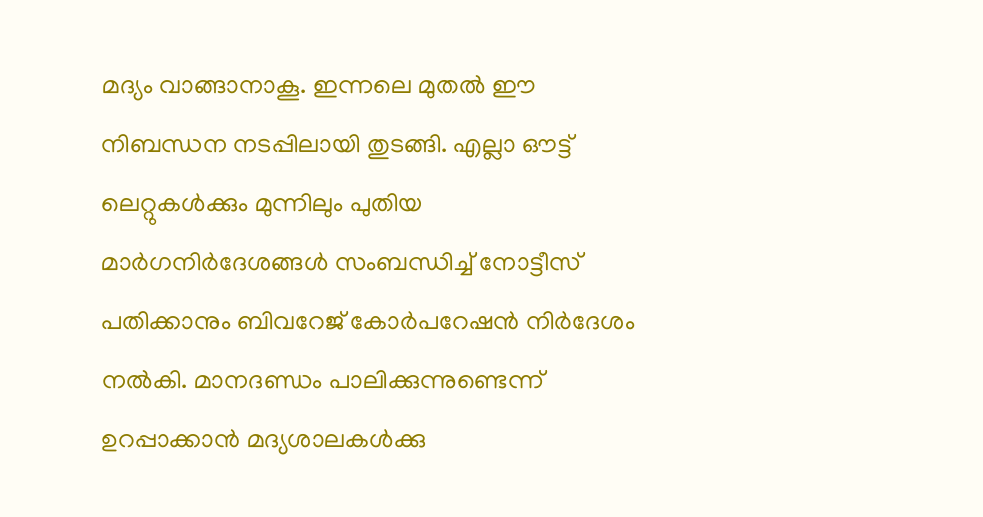മദ്യം വാങ്ങാനാകൂ. ഇന്നലെ മുതല്‍ ഈ നിബന്ധന നടപ്പിലായി തുടങ്ങി. എല്ലാ ഔട്ട് ലെറ്റുകള്‍ക്കും മുന്നിലും പുതിയ മാര്‍ഗനിര്‍ദേശങ്ങള്‍ സംബന്ധിച്ച്‌ നോട്ടീസ് പതിക്കാനും ബിവറേജ് കോര്‍പറേഷന്‍ നിര്‍ദേശം നല്‍കി. മാനദണ്ഡം പാലിക്കുന്നുണ്ടെന്ന് ഉറപ്പാക്കാന്‍ മദ്യശാലകള്‍ക്കു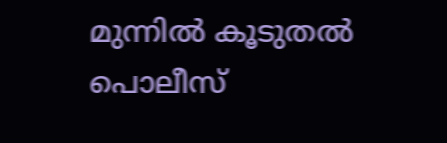മുന്നില്‍ കൂടുതല്‍ പൊലീസ്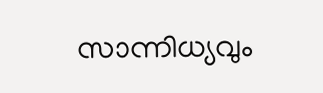സാന്നിധ്യവും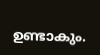ഉണ്ടാകും.